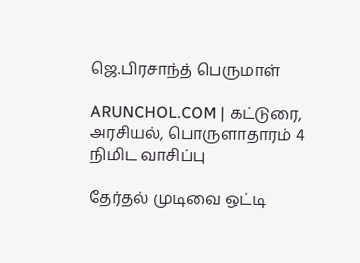ஜெ.பிரசாந்த் பெருமாள்

ARUNCHOL.COM | கட்டுரை, அரசியல், பொருளாதாரம் 4 நிமிட வாசிப்பு

தேர்தல் முடிவை ஒட்டி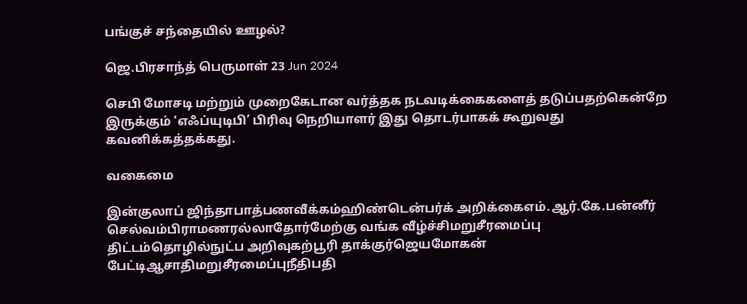பங்குச் சந்தையில் ஊழல்?

ஜெ.பிரசாந்த் பெருமாள் 23 Jun 2024

செபி மோசடி மற்றும் முறைகேடான வர்த்தக நடவடிக்கைகளைத் தடுப்பதற்கென்றே இருக்கும் ‘எஃப்யுடிபி’ பிரிவு நெறியாளர் இது தொடர்பாகக் கூறுவது கவனிக்கத்தக்கது.

வகைமை

இன்குலாப் ஜிந்தாபாத்பணவீக்கம்ஹிண்டென்பர்க் அறிக்கைஎம்.ஆர்.கே.பன்னீர் செல்வம்பிராமணரல்லாதோர்மேற்கு வங்க வீழ்ச்சிமறுசீரமைப்பு திட்டம்தொழில்நுட்ப அறிவுகற்பூரி தாக்குர்ஜெயமோகன் பேட்டிஆசாதிமறுசீரமைப்புநீதிபதி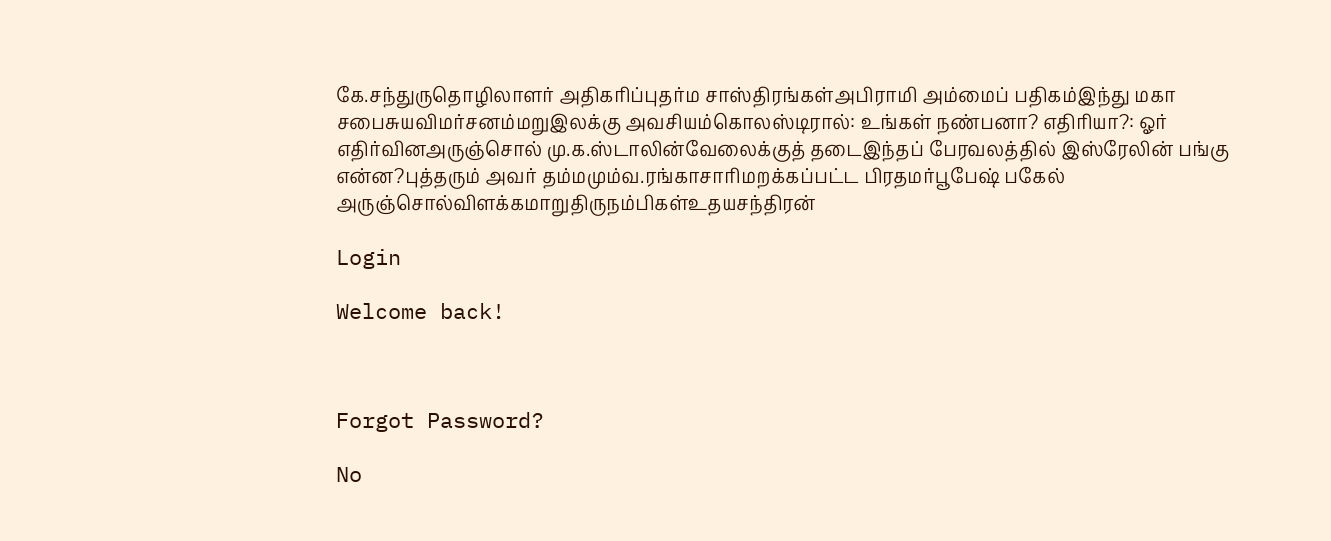கே.சந்துருதொழிலாளர் அதிகரிப்புதர்ம சாஸ்திரங்கள்அபிராமி அம்மைப் பதிகம்இந்து மகா சபைசுயவிமர்சனம்மறுஇலக்கு அவசியம்கொலஸ்டிரால்: உங்கள் நண்பனா? எதிரியா?: ஓர் எதிர்வினஅருஞ்சொல் மு.க.ஸ்டாலின்வேலைக்குத் தடைஇந்தப் பேரவலத்தில் இஸ்ரேலின் பங்கு என்ன?புத்தரும் அவர் தம்மமும்வ.ரங்காசாரிமறக்கப்பட்ட பிரதமர்பூபேஷ் பகேல் அருஞ்சொல்விளக்கமாறுதிருநம்பிகள்உதயசந்திரன்

Login

Welcome back!



Forgot Password?

No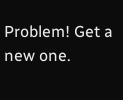Problem! Get a new one.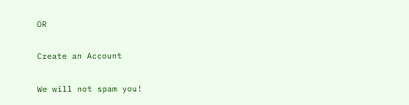OR

Create an Account

We will not spam you!